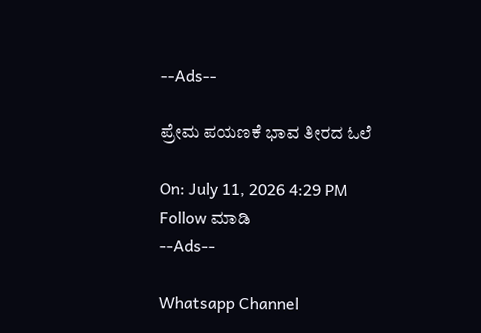--Ads--

ಪ್ರೇಮ ಪಯಣಕೆ ಭಾವ ತೀರದ ಓಲೆ

On: July 11, 2026 4:29 PM
Follow ಮಾಡಿ
--Ads--

Whatsapp Channel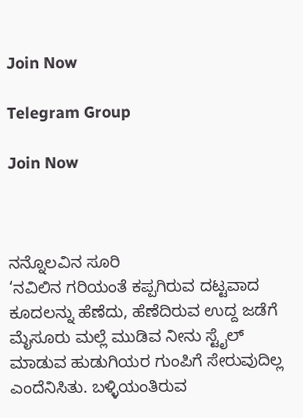Join Now

Telegram Group

Join Now



ನನ್ನೊಲವಿನ ಸೂರಿ
‘ನವಿಲಿನ ಗರಿಯಂತೆ ಕಪ್ಪಗಿರುವ ದಟ್ಟವಾದ ಕೂದಲನ್ನು ಹೆಣೆದು, ಹೆಣೆದಿರುವ ಉದ್ದ ಜಡೆಗೆ ಮೈಸೂರು ಮಲ್ಲೆ ಮುಡಿವ ನೀನು ಸ್ಟೈಲ್ ಮಾಡುವ ಹುಡುಗಿಯರ ಗುಂಪಿಗೆ ಸೇರುವುದಿಲ್ಲ ಎಂದೆನಿಸಿತು. ಬಳ್ಳಿಯಂತಿರುವ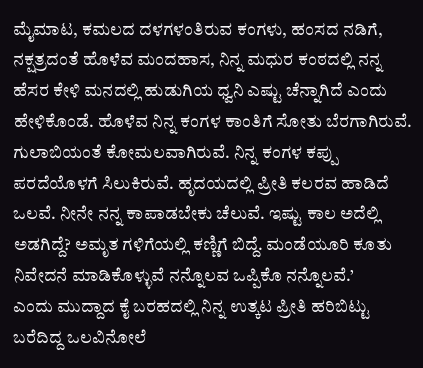ಮೈಮಾಟ, ಕಮಲದ ದಳಗಳಂತಿರುವ ಕಂಗಳು, ಹಂಸದ ನಡಿಗೆ, ನಕ್ಷತ್ರದಂತೆ ಹೊಳೆವ ಮಂದಹಾಸ, ನಿನ್ನ ಮಧುರ ಕಂಠದಲ್ಲಿ ನನ್ನ ಹೆಸರ ಕೇಳಿ ಮನದಲ್ಲಿ ಹುಡುಗಿಯ ಧ್ವನಿ ಎಷ್ಟು ಚೆನ್ನಾಗಿದೆ ಎಂದು ಹೇಳಿಕೊಂಡೆ. ಹೊಳೆವ ನಿನ್ನ ಕಂಗಳ ಕಾಂತಿಗೆ ಸೋತು ಬೆರಗಾಗಿರುವೆ. ಗುಲಾಬಿಯಂತೆ ಕೋಮಲವಾಗಿರುವೆ. ನಿನ್ನ ಕಂಗಳ ಕಪ್ಪು ಪರದೆಯೊಳಗೆ ಸಿಲುಕಿರುವೆ. ಹೃದಯದಲ್ಲಿ ಪ್ರೀತಿ ಕಲರವ ಹಾಡಿದೆ ಒಲವೆ. ನೀನೇ ನನ್ನ ಕಾಪಾಡಬೇಕು ಚೆಲುವೆ. ಇಷ್ಟು ಕಾಲ ಅದೆಲ್ಲಿ ಅಡಗಿದ್ದೆ? ಅಮೃತ ಗಳಿಗೆಯಲ್ಲಿ ಕಣ್ಣಿಗೆ ಬಿದ್ದೆ. ಮಂಡೆಯೂರಿ ಕೂತು ನಿವೇದನೆ ಮಾಡಿಕೊಳ್ಳುವೆ ನನ್ನೊಲವ ಒಪ್ಪಿಕೊ ನನ್ನೊಲವೆ.’
ಎಂದು ಮುದ್ದಾದ ಕೈ ಬರಹದಲ್ಲಿ ನಿನ್ನ ಉತ್ಕಟ ಪ್ರೀತಿ ಹರಿಬಿಟ್ಟು ಬರೆದಿದ್ದ ಒಲವಿನೋಲೆ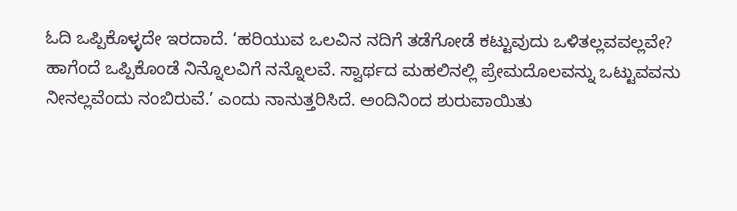ಓದಿ ಒಪ್ಪಿಕೊಳ್ಳದೇ ಇರದಾದೆ. ‘ಹರಿಯುವ ಒಲವಿನ ನದಿಗೆ ತಡೆಗೋಡೆ ಕಟ್ಟುವುದು ಒಳಿತಲ್ಲವವಲ್ಲವೇ? ಹಾಗೆಂದೆ ಒಪ್ಪಿಕೊಂಡೆ ನಿನ್ನೊಲವಿಗೆ ನನ್ನೊಲವೆ. ಸ್ವಾರ್ಥದ ಮಹಲಿನಲ್ಲಿ ಪ್ರೇಮದೊಲವನ್ನು ಒಟ್ಟುವವನು ನೀನಲ್ಲವೆಂದು ನಂಬಿರುವೆ.’ ಎಂದು ನಾನುತ್ತರಿಸಿದೆ. ಅಂದಿನಿಂದ ಶುರುವಾಯಿತು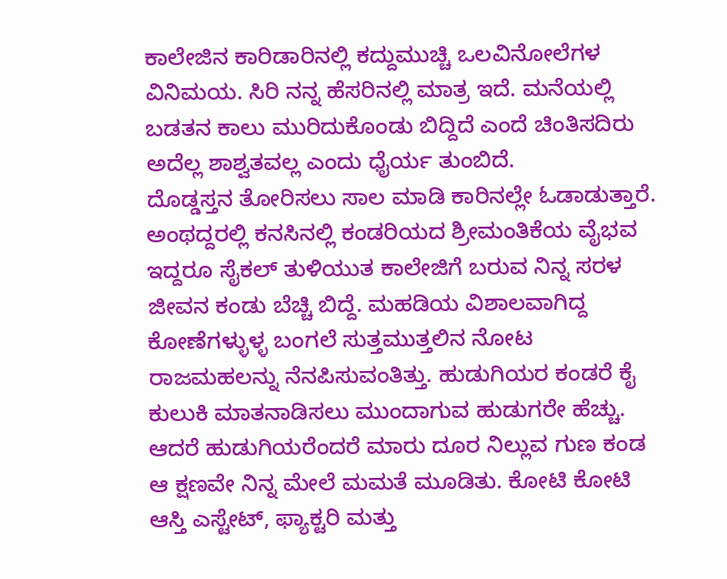ಕಾಲೇಜಿನ ಕಾರಿಡಾರಿನಲ್ಲಿ ಕದ್ದುಮುಚ್ಚಿ ಒಲವಿನೋಲೆಗಳ ವಿನಿಮಯ. ಸಿರಿ ನನ್ನ ಹೆಸರಿನಲ್ಲಿ ಮಾತ್ರ ಇದೆ. ಮನೆಯಲ್ಲಿ ಬಡತನ ಕಾಲು ಮುರಿದುಕೊಂಡು ಬಿದ್ದಿದೆ ಎಂದೆ ಚಿಂತಿಸದಿರು ಅದೆಲ್ಲ ಶಾಶ್ವತವಲ್ಲ ಎಂದು ಧೈರ್ಯ ತುಂಬಿದೆ.
ದೊಡ್ಡಸ್ತನ ತೋರಿಸಲು ಸಾಲ ಮಾಡಿ ಕಾರಿನಲ್ಲೇ ಓಡಾಡುತ್ತಾರೆ. ಅಂಥದ್ದರಲ್ಲಿ ಕನಸಿನಲ್ಲಿ ಕಂಡರಿಯದ ಶ್ರೀಮಂತಿಕೆಯ ವೈಭವ ಇದ್ದರೂ ಸೈಕಲ್ ತುಳಿಯುತ ಕಾಲೇಜಿಗೆ ಬರುವ ನಿನ್ನ ಸರಳ ಜೀವನ ಕಂಡು ಬೆಚ್ಚಿ ಬಿದ್ದೆ. ಮಹಡಿಯ ವಿಶಾಲವಾಗಿದ್ದ ಕೋಣೆಗಳ್ಳುಳ್ಳ ಬಂಗಲೆ ಸುತ್ತಮುತ್ತಲಿನ ನೋಟ ರಾಜಮಹಲನ್ನು ನೆನಪಿಸುವಂತಿತ್ತು. ಹುಡುಗಿಯರ ಕಂಡರೆ ಕೈ ಕುಲುಕಿ ಮಾತನಾಡಿಸಲು ಮುಂದಾಗುವ ಹುಡುಗರೇ ಹೆಚ್ಚು. ಆದರೆ ಹುಡುಗಿಯರೆಂದರೆ ಮಾರು ದೂರ ನಿಲ್ಲುವ ಗುಣ ಕಂಡ ಆ ಕ್ಷಣವೇ ನಿನ್ನ ಮೇಲೆ ಮಮತೆ ಮೂಡಿತು. ಕೋಟಿ ಕೋಟಿ ಆಸ್ತಿ ಎಸ್ಟೇಟ್, ಫ್ಯಾಕ್ಟರಿ ಮತ್ತು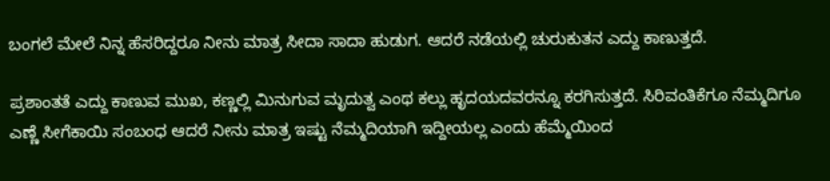ಬಂಗಲೆ ಮೇಲೆ ನಿನ್ನ ಹೆಸರಿದ್ದರೂ ನೀನು ಮಾತ್ರ ಸೀದಾ ಸಾದಾ ಹುಡುಗ. ಆದರೆ ನಡೆಯಲ್ಲಿ ಚುರುಕುತನ ಎದ್ದು ಕಾಣುತ್ತದೆ.

ಪ್ರಶಾಂತತೆ ಎದ್ದು ಕಾಣುವ ಮುಖ, ಕಣ್ಣಲ್ಲಿ ಮಿನುಗುವ ಮೃದುತ್ವ ಎಂಥ ಕಲ್ಲು ಹೃದಯದವರನ್ನೂ ಕರಗಿಸುತ್ತದೆ. ಸಿರಿವಂತಿಕೆಗೂ ನೆಮ್ಮದಿಗೂ ಎಣ್ಣೆ ಸೀಗೆಕಾಯಿ ಸಂಬಂಧ ಆದರೆ ನೀನು ಮಾತ್ರ ಇಷ್ಟು ನೆಮ್ಮದಿಯಾಗಿ ಇದ್ದೀಯಲ್ಲ ಎಂದು ಹೆಮ್ಮೆಯಿಂದ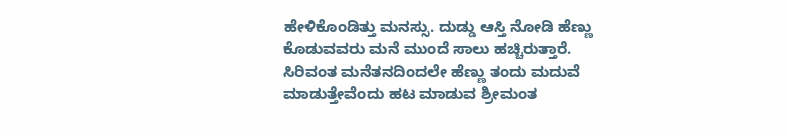ಹೇಳಿಕೊಂಡಿತ್ತು ಮನಸ್ಸು. ದುಡ್ಡು ಆಸ್ತಿ ನೋಡಿ ಹೆಣ್ಣು ಕೊಡುವವರು ಮನೆ ಮುಂದೆ ಸಾಲು ಹಚ್ಚಿರುತ್ತಾರೆ. ಸಿರಿವಂತ ಮನೆತನದಿಂದಲೇ ಹೆಣ್ಣು ತಂದು ಮದುವೆ ಮಾಡುತ್ತೇವೆಂದು ಹಟ ಮಾಡುವ ಶ್ರೀಮಂತ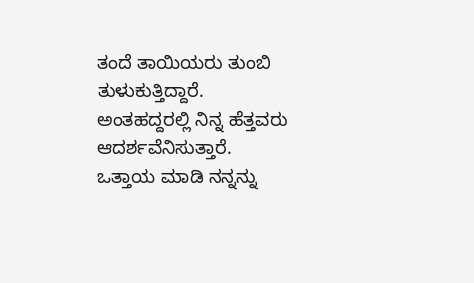ತಂದೆ ತಾಯಿಯರು ತುಂಬಿ ತುಳುಕುತ್ತಿದ್ದಾರೆ. ಅಂತಹದ್ದರಲ್ಲಿ ನಿನ್ನ ಹೆತ್ತವರು ಆದರ್ಶವೆನಿಸುತ್ತಾರೆ.
ಒತ್ತಾಯ ಮಾಡಿ ನನ್ನನ್ನು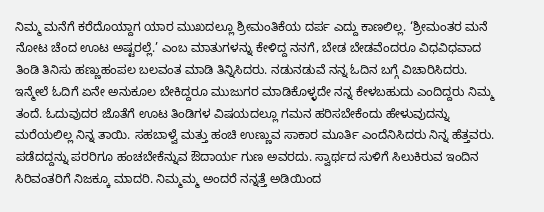ನಿಮ್ಮ ಮನೆಗೆ ಕರೆದೊಯ್ದಾಗ ಯಾರ ಮುಖದಲ್ಲೂ ಶ್ರೀಮಂತಿಕೆಯ ದರ್ಪ ಎದ್ದು ಕಾಣಲಿಲ್ಲ. ‘ಶ್ರೀಮಂತರ ಮನೆ ನೋಟ ಚೆಂದ ಊಟ ಅಷ್ಟರಲ್ಲೆ.’ ಎಂಬ ಮಾತುಗಳನ್ನು ಕೇಳಿದ್ದ ನನಗೆ, ಬೇಡ ಬೇಡವೆಂದರೂ ವಿಧವಿಧವಾದ ತಿಂಡಿ ತಿನಿಸು ಹಣ್ಣುಹಂಪಲ ಬಲವಂತ ಮಾಡಿ ತಿನ್ನಿಸಿದರು. ನಡುನಡುವೆ ನನ್ನ ಓದಿನ ಬಗ್ಗೆ ವಿಚಾರಿಸಿದರು. ಇನ್ಮೇಲೆ ಓದಿಗೆ ಏನೇ ಅನುಕೂಲ ಬೇಕಿದ್ದರೂ ಮುಜುಗರ ಮಾಡಿಕೊಳ್ಳದೇ ನನ್ನ ಕೇಳಬಹುದು ಎಂದಿದ್ದರು ನಿಮ್ಮ ತಂದೆ. ಓದುವುದರ ಜೊತೆಗೆ ಊಟ ತಿಂಡಿಗಳ ವಿಷಯದಲ್ಲೂ ಗಮನ ಹರಿಸಬೇಕೆಂದು ಹೇಳುವುದನ್ನು ಮರೆಯಲಿಲ್ಲ ನಿನ್ನ ತಾಯಿ. ಸಹಬಾಳ್ವೆ ಮತ್ತು ಹಂಚಿ ಉಣ್ಣುವ ಸಾಕಾರ ಮೂರ್ತಿ ಎಂದೆನಿಸಿದರು ನಿನ್ನ ಹೆತ್ತವರು. ಪಡೆದದ್ದನ್ನು ಪರರಿಗೂ ಹಂಚಬೇಕೆನ್ನುವ ಔದಾರ್ಯ ಗುಣ ಅವರದು. ಸ್ವಾರ್ಥದ ಸುಳಿಗೆ ಸಿಲುಕಿರುವ ಇಂದಿನ ಸಿರಿವಂತರಿಗೆ ನಿಜಕ್ಕೂ ಮಾದರಿ. ನಿಮ್ಮಮ್ಮ ಅಂದರೆ ನನ್ನತ್ತೆ ಅಡಿಯಿಂದ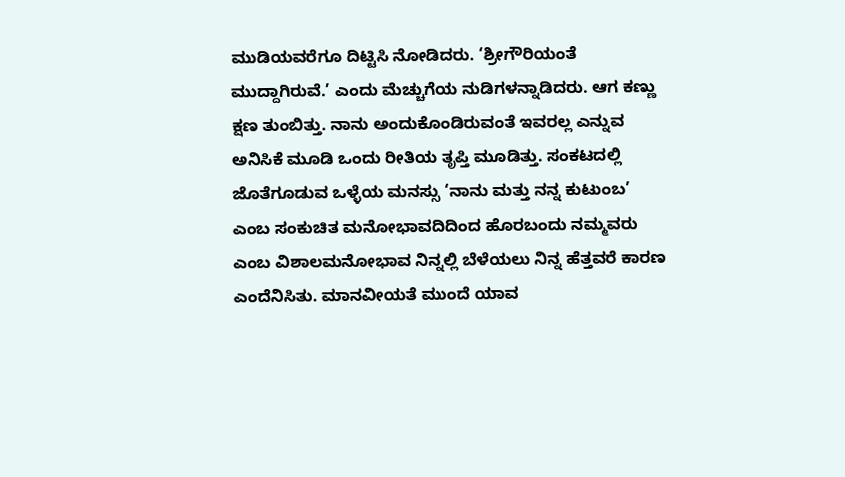ಮುಡಿಯವರೆಗೂ ದಿಟ್ಟಿಸಿ ನೋಡಿದರು. ‘ಶ್ರೀಗೌರಿಯಂತೆ ಮುದ್ದಾಗಿರುವೆ.’ ಎಂದು ಮೆಚ್ಚುಗೆಯ ನುಡಿಗಳನ್ನಾಡಿದರು. ಆಗ ಕಣ್ಣು ಕ್ಷಣ ತುಂಬಿತ್ತು. ನಾನು ಅಂದುಕೊಂಡಿರುವಂತೆ ಇವರಲ್ಲ ಎನ್ನುವ ಅನಿಸಿಕೆ ಮೂಡಿ ಒಂದು ರೀತಿಯ ತೃಪ್ತಿ ಮೂಡಿತ್ತು. ಸಂಕಟದಲ್ಲಿ ಜೊತೆಗೂಡುವ ಒಳ್ಳೆಯ ಮನಸ್ಸು ‘ನಾನು ಮತ್ತು ನನ್ನ ಕುಟುಂಬ’ ಎಂಬ ಸಂಕುಚಿತ ಮನೋಭಾವದಿದಿಂದ ಹೊರಬಂದು ನಮ್ಮವರು ಎಂಬ ವಿಶಾಲಮನೋಭಾವ ನಿನ್ನಲ್ಲಿ ಬೆಳೆಯಲು ನಿನ್ನ ಹೆತ್ತವರೆ ಕಾರಣ ಎಂದೆನಿಸಿತು. ಮಾನವೀಯತೆ ಮುಂದೆ ಯಾವ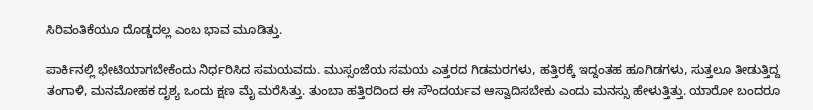ಸಿರಿವಂತಿಕೆಯೂ ದೊಡ್ಡದಲ್ಲ ಎಂಬ ಭಾವ ಮೂಡಿತ್ತು.

ಪಾರ್ಕಿನಲ್ಲಿ ಭೇಟಿಯಾಗಬೇಕೆಂದು ನಿರ್ಧರಿಸಿದ ಸಮಯವದು. ಮುಸ್ಸಂಜೆಯ ಸಮಯ ಎತ್ತರದ ಗಿಡಮರಗಳು, ಹತ್ತಿರಕ್ಕೆ ಇದ್ದಂತಹ ಹೂಗಿಡಗಳು, ಸುತ್ತಲೂ ತೀಡುತ್ತಿದ್ದ ತಂಗಾಳಿ, ಮನಮೋಹಕ ದೃಶ್ಯ ಒಂದು ಕ್ಷಣ ಮೈ ಮರೆಸಿತ್ತು. ತುಂಬಾ ಹತ್ತಿರದಿಂದ ಈ ಸೌಂದರ್ಯವ ಆಸ್ವಾದಿಸಬೇಕು ಎಂದು ಮನಸ್ಸು ಹೇಳುತ್ತಿತ್ತು. ಯಾರೋ ಬಂದರೂ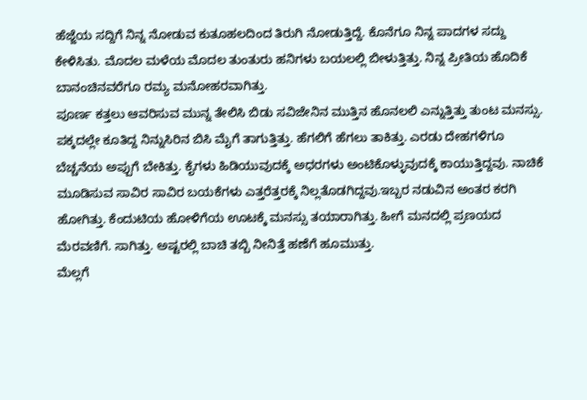ಹೆಜ್ಜೆಯ ಸದ್ದಿಗೆ ನಿನ್ನ ನೋಡುವ ಕುತೂಹಲದಿಂದ ತಿರುಗಿ ನೋಡುತ್ತಿದ್ದೆ. ಕೊನೆಗೂ ನಿನ್ನ ಪಾದಗಳ ಸದ್ದು ಕೇಳಿಸಿತು. ಮೊದಲ ಮಳೆಯ ಮೊದಲ ತುಂತುರು ಹನಿಗಳು ಬಯಲಲ್ಲಿ ಬೀಳುತ್ತಿತ್ತು. ನಿನ್ನ ಪ್ರೀತಿಯ ಹೊದಿಕೆ ಬಾನಂಚಿನವರೆಗೂ ರಮ್ಯ ಮನೋಹರವಾಗಿತ್ತು.
ಪೂರ್ಣ ಕತ್ತಲು ಆವರಿಸುವ ಮುನ್ನ ತೇಲಿಸಿ ಬಿಡು ಸವಿಜೇನಿನ ಮುತ್ತಿನ ಹೊನಲಲಿ ಎನ್ನುತ್ತಿತ್ತು ತುಂಟ ಮನಸ್ಸು. ಪಕ್ಕದಲ್ಲೇ ಕೂತಿದ್ದ ನಿನ್ನುಸಿರಿನ ಬಿಸಿ ಮೈಗೆ ತಾಗುತ್ತಿತ್ತು. ಹೆಗಲಿಗೆ ಹೆಗಲು ತಾಕಿತ್ತು. ಎರಡು ದೇಹಗಳಿಗೂ ಬೆಚ್ಚನೆಯ ಅಪ್ಪುಗೆ ಬೇಕಿತ್ತು. ಕೈಗಳು ಹಿಡಿಯುವುದಕ್ಕೆ ಅಧರಗಳು ಅಂಟಿಕೊಳ್ಳುವುದಕ್ಕೆ ಕಾಯುತ್ತಿದ್ದವು. ನಾಚಿಕೆ ಮೂಡಿಸುವ ಸಾವಿರ ಸಾವಿರ ಬಯಕೆಗಳು ಎತ್ತರೆತ್ತರಕ್ಕೆ ನಿಲ್ಲತೊಡಗಿದ್ದವು.ಇಬ್ಬರ ನಡುವಿನ ಅಂತರ ಕರಗಿ ಹೋಗಿತ್ತು. ಕೆಂದುಟಿಯ ಹೋಳಿಗೆಯ ಊಟಕ್ಕೆ ಮನಸ್ಸು ತಯಾರಾಗಿತ್ತು. ಹೀಗೆ ಮನದಲ್ಲಿ ಪ್ರಣಯದ ಮೆರವಣಿಗೆ. ಸಾಗಿತ್ತು. ಅಷ್ಟರಲ್ಲಿ ಬಾಚಿ ತಬ್ಬಿ ನೀನಿತ್ತೆ ಹಣೆಗೆ ಹೂಮುತ್ತು.
ಮೆಲ್ಲಗೆ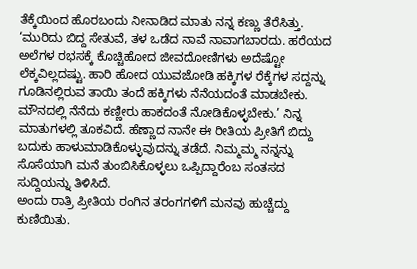ತೆಕ್ಕೆಯಿಂದ ಹೊರಬಂದು ನೀನಾಡಿದ ಮಾತು ನನ್ನ ಕಣ್ಣು ತೆರೆಸಿತ್ತು. ‘ಮುರಿದು ಬಿದ್ದ ಸೇತುವೆ, ತಳ ಒಡೆದ ನಾವೆ ನಾವಾಗಬಾರದು. ಹರೆಯದ ಅಲೆಗಳ ರಭಸಕ್ಕೆ ಕೊಚ್ಚಿಹೋದ ಜೀವದೋಣಿಗಳು ಅದೆಷ್ಟೋ ಲೆಕ್ಕವಿಲ್ಲದಷ್ಟು. ಹಾರಿ ಹೋದ ಯುವಜೋಡಿ ಹಕ್ಕಿಗಳ ರೆಕ್ಕೆಗಳ ಸದ್ದನ್ನು ಗೂಡಿನಲ್ಲಿರುವ ತಾಯಿ ತಂದೆ ಹಕ್ಕಿಗಳು ನೆನೆಯದಂತೆ ಮಾಡಬೇಕು. ಮೌನದಲ್ಲಿ ನೆನೆದು ಕಣ್ಣೀರು ಹಾಕದಂತೆ ನೋಡಿಕೊಳ್ಳಬೇಕು.’ ನಿನ್ನ ಮಾತುಗಳಲ್ಲಿ ತೂಕವಿದೆ. ಹೆಣ್ಣಾದ ನಾನೇ ಈ ರೀತಿಯ ಪ್ರೀತಿಗೆ ಬಿದ್ದು ಬದುಕು ಹಾಳುಮಾಡಿಕೊಳ್ಳುವುದನ್ನು ತಡೆದೆ. ನಿಮ್ಮಮ್ಮ ನನ್ನನ್ನು ಸೊಸೆಯಾಗಿ ಮನೆ ತುಂಬಿಸಿಕೊಳ್ಳಲು ಒಪ್ಪಿದ್ದಾರೆಂಬ ಸಂತಸದ ಸುದ್ದಿಯನ್ನು ತಿಳಿಸಿದೆ.
ಅಂದು ರಾತ್ರಿ ಪ್ರೀತಿಯ ರಂಗಿನ ತರಂಗಗಳಿಗೆ ಮನವು ಹುಚ್ಚೆದ್ದು ಕುಣಿಯಿತು.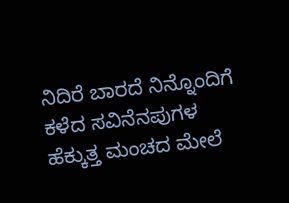ನಿದಿರೆ ಬಾರದೆ ನಿನ್ನೊಂದಿಗೆ ಕಳೆದ ಸವಿನೆನಪುಗಳ ಹೆಕ್ಕುತ್ತ ಮಂಚದ ಮೇಲೆ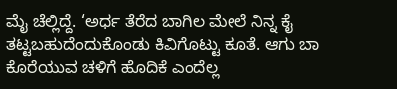ಮೈ ಚೆಲ್ಲಿದ್ದೆ. ‘ಅರ್ಧ ತೆರೆದ ಬಾಗಿಲ ಮೇಲೆ ನಿನ್ನ ಕೈ ತಟ್ಟಬಹುದೆಂದುಕೊಂಡು ಕಿವಿಗೊಟ್ಟು ಕೂತೆ. ಆಗು ಬಾ ಕೊರೆಯುವ ಚಳಿಗೆ ಹೊದಿಕೆ ಎಂದೆಲ್ಲ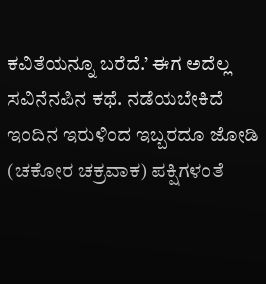ಕವಿತೆಯನ್ನೂ ಬರೆದೆ.’ ಈಗ ಅದೆಲ್ಲ ಸವಿನೆನಪಿನ ಕಥೆ. ನಡೆಯಬೇಕಿದೆ ಇಂದಿನ ಇರುಳಿಂದ ಇಬ್ಬರದೂ ಜೋಡಿ (ಚಕೋರ ಚಕ್ರವಾಕ) ಪಕ್ಷಿಗಳಂತೆ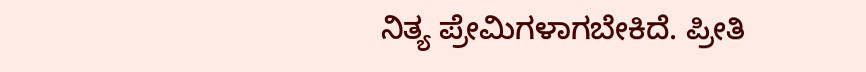ನಿತ್ಯ ಪ್ರೇಮಿಗಳಾಗಬೇಕಿದೆ. ಪ್ರೀತಿ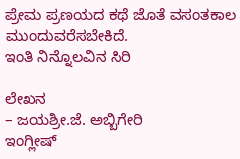ಪ್ರೇಮ ಪ್ರಣಯದ ಕಥೆ ಜೊತೆ ವಸಂತಕಾಲ ಮುಂದುವರೆಸಬೇಕಿದೆ.
ಇಂತಿ ನಿನ್ನೊಲವಿನ ಸಿರಿ

ಲೇಖನ
– ಜಯಶ್ರೀ.ಜೆ. ಅಬ್ಬಿಗೇರಿ
ಇಂಗ್ಲೀಷ್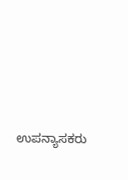ಉಪನ್ಯಾಸಕರು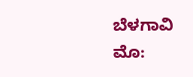ಬೆಳಗಾವಿ
ಮೊ: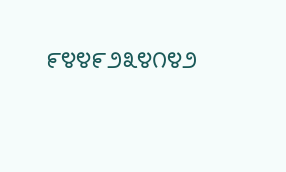೯೪೪೯೨೩೪೧೪೨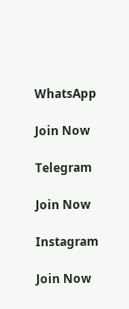WhatsApp

Join Now

Telegram

Join Now

Instagram

Join Now